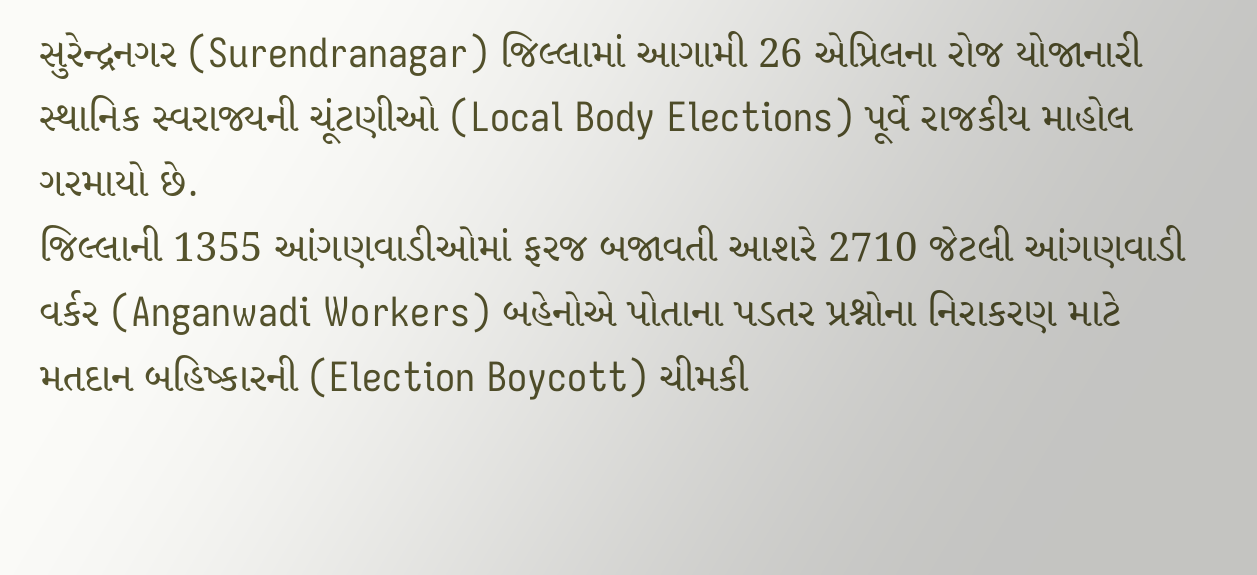સુરેન્દ્રનગર (Surendranagar) જિલ્લામાં આગામી 26 એપ્રિલના રોજ યોજાનારી સ્થાનિક સ્વરાજ્યની ચૂંટણીઓ (Local Body Elections) પૂર્વે રાજકીય માહોલ ગરમાયો છે.
જિલ્લાની 1355 આંગણવાડીઓમાં ફરજ બજાવતી આશરે 2710 જેટલી આંગણવાડી વર્કર (Anganwadi Workers) બહેનોએ પોતાના પડતર પ્રશ્નોના નિરાકરણ માટે મતદાન બહિષ્કારની (Election Boycott) ચીમકી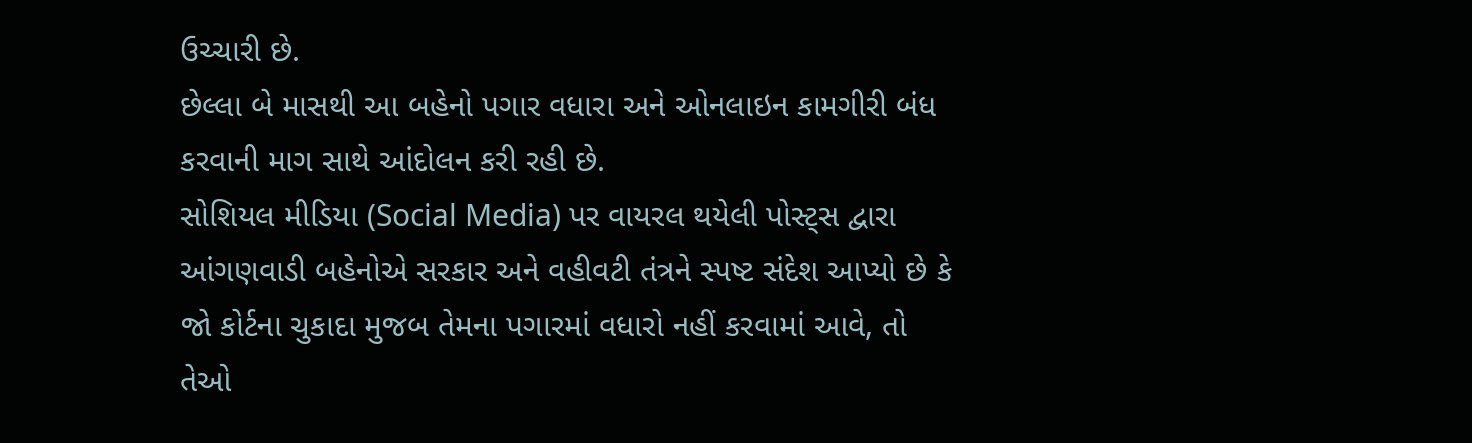ઉચ્ચારી છે.
છેલ્લા બે માસથી આ બહેનો પગાર વધારા અને ઓનલાઇન કામગીરી બંધ કરવાની માગ સાથે આંદોલન કરી રહી છે.
સોશિયલ મીડિયા (Social Media) પર વાયરલ થયેલી પોસ્ટ્સ દ્વારા આંગણવાડી બહેનોએ સરકાર અને વહીવટી તંત્રને સ્પષ્ટ સંદેશ આપ્યો છે કે જો કોર્ટના ચુકાદા મુજબ તેમના પગારમાં વધારો નહીં કરવામાં આવે, તો તેઓ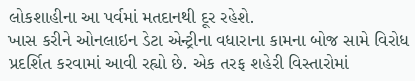લોકશાહીના આ પર્વમાં મતદાનથી દૂર રહેશે.
ખાસ કરીને ઓનલાઇન ડેટા એન્ટ્રીના વધારાના કામના બોજ સામે વિરોધ પ્રદર્શિત કરવામાં આવી રહ્યો છે. એક તરફ શહેરી વિસ્તારોમાં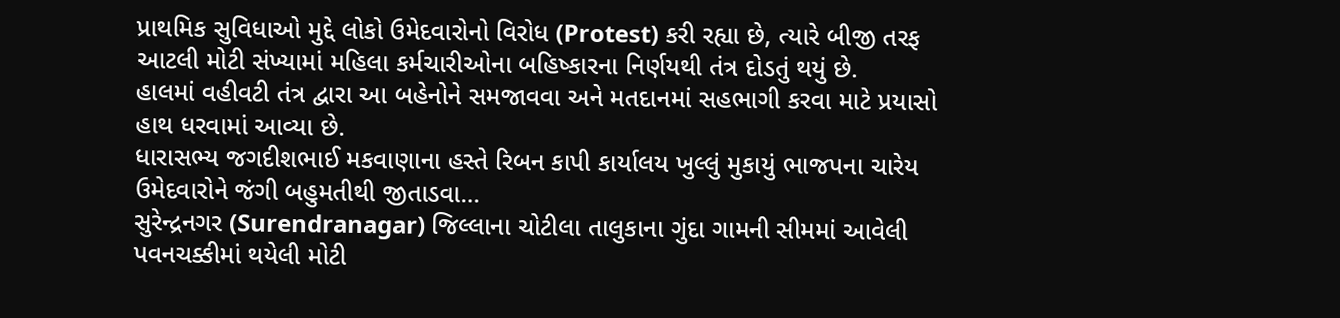પ્રાથમિક સુવિધાઓ મુદ્દે લોકો ઉમેદવારોનો વિરોધ (Protest) કરી રહ્યા છે, ત્યારે બીજી તરફ આટલી મોટી સંખ્યામાં મહિલા કર્મચારીઓના બહિષ્કારના નિર્ણયથી તંત્ર દોડતું થયું છે.
હાલમાં વહીવટી તંત્ર દ્વારા આ બહેનોને સમજાવવા અને મતદાનમાં સહભાગી કરવા માટે પ્રયાસો હાથ ધરવામાં આવ્યા છે.
ધારાસભ્ય જગદીશભાઈ મકવાણાના હસ્તે રિબન કાપી કાર્યાલય ખુલ્લું મુકાયું ભાજપના ચારેય ઉમેદવારોને જંગી બહુમતીથી જીતાડવા…
સુરેન્દ્રનગર (Surendranagar) જિલ્લાના ચોટીલા તાલુકાના ગુંદા ગામની સીમમાં આવેલી પવનચક્કીમાં થયેલી મોટી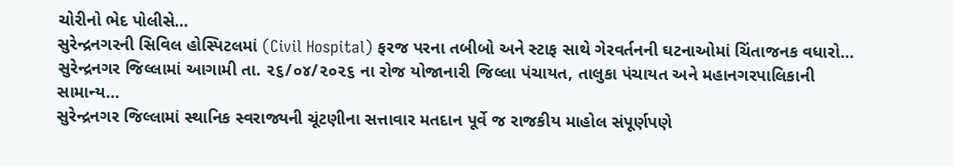ચોરીનો ભેદ પોલીસે…
સુરેન્દ્રનગરની સિવિલ હોસ્પિટલમાં (Civil Hospital) ફરજ પરના તબીબો અને સ્ટાફ સાથે ગેરવર્તનની ઘટનાઓમાં ચિંતાજનક વધારો…
સુરેન્દ્રનગર જિલ્લામાં આગામી તા. ૨૬/૦૪/૨૦૨૬ ના રોજ યોજાનારી જિલ્લા પંચાયત, તાલુકા પંચાયત અને મહાનગરપાલિકાની સામાન્ય…
સુરેન્દ્રનગર જિલ્લામાં સ્થાનિક સ્વરાજ્યની ચૂંટણીના સત્તાવાર મતદાન પૂર્વે જ રાજકીય માહોલ સંપૂર્ણપણે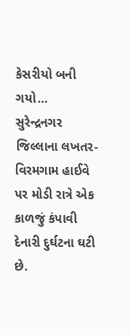કેસરીયો બની ગયો…
સુરેન્દ્રનગર જિલ્લાના લખતર-વિરમગામ હાઈવે પર મોડી રાત્રે એક કાળજું કંપાવી દેનારી દુર્ઘટના ઘટી છે.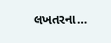લખતરના…